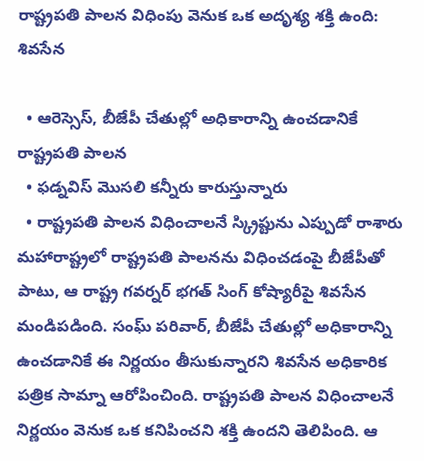రాష్ట్రపతి పాలన విధింపు వెనుక ఒక అదృశ్య శక్తి ఉంది: శివసేన

  • ఆరెస్సెస్, బీజేపీ చేతుల్లో అధికారాన్ని ఉంచడానికే రాష్ట్రపతి పాలన
  • ఫడ్నవిస్ మొసలి కన్నీరు కారుస్తున్నారు
  • రాష్ట్రపతి పాలన విధించాలనే స్క్రిప్టును ఎప్పుడో రాశారు
మహారాష్ట్రలో రాష్ట్రపతి పాలనను విధించడంపై బీజేపీతో పాటు, ఆ రాష్ట్ర గవర్నర్ భగత్ సింగ్ కోష్యారీపై శివసేన మండిపడింది. సంఘ్ పరివార్, బీజేపీ చేతుల్లో అధికారాన్ని ఉంచడానికే ఈ నిర్ణయం తీసుకున్నారని శివసేన అధికారిక పత్రిక సామ్నా ఆరోపించింది. రాష్ట్రపతి పాలన విధించాలనే నిర్ణయం వెనుక ఒక కనిపించని శక్తి ఉందని తెలిపింది. ఆ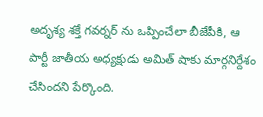అదృశ్య శక్తే గవర్నర్ ను ఒప్పించేలా బీజేపీకి, ఆ పార్టీ జాతీయ అధ్యక్షుడు అమిత్ షాకు మార్గనిర్దేశం చేసిందని పేర్కొంది.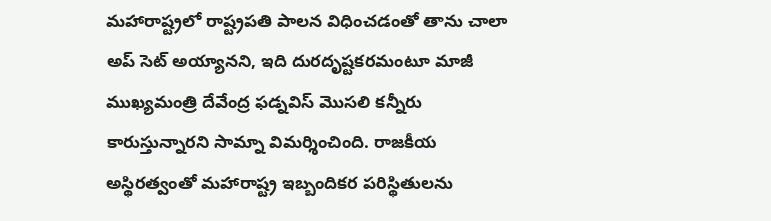మహారాష్ట్రలో రాష్ట్రపతి పాలన విధించడంతో తాను చాలా అప్ సెట్ అయ్యానని, ఇది దురదృష్టకరమంటూ మాజీ ముఖ్యమంత్రి దేవేంద్ర ఫడ్నవిస్ మొసలి కన్నీరు కారుస్తున్నారని సామ్నా విమర్శించింది. రాజకీయ అస్థిరత్వంతో మహారాష్ట్ర ఇబ్బందికర పరిస్థితులను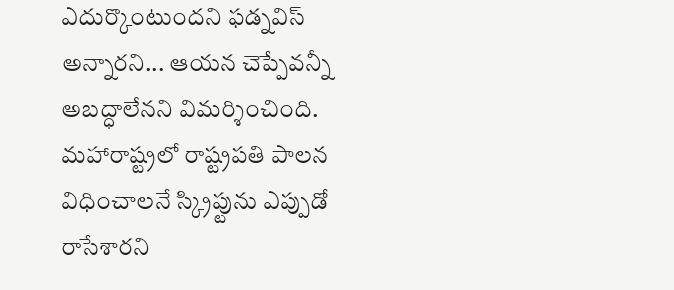ఎదుర్కొంటుందని ఫడ్నవిస్ అన్నారని... ఆయన చెప్పేవన్నీ అబద్ధాలేనని విమర్శించింది. మహారాష్ట్రలో రాష్ట్రపతి పాలన విధించాలనే స్క్రిప్టును ఎప్పుడో రాసేశారని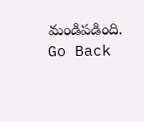మండిపడింది.
Go Back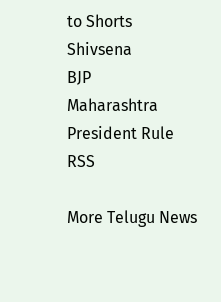to Shorts
Shivsena
BJP
Maharashtra
President Rule
RSS

More Telugu News